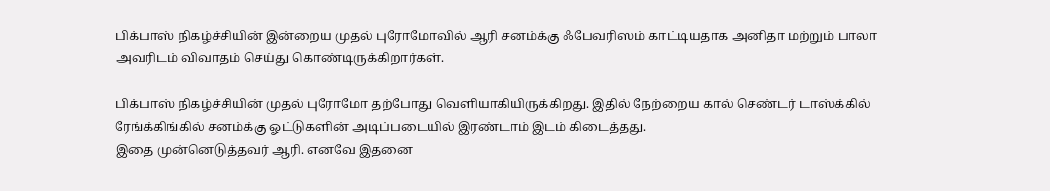பிக்பாஸ் நிகழ்ச்சியின் இன்றைய முதல் புரோமோவில் ஆரி சனம்க்கு ஃபேவரிஸம் காட்டியதாக அனிதா மற்றும் பாலா அவரிடம் விவாதம் செய்து கொண்டிருக்கிறார்கள்.

பிக்பாஸ் நிகழ்ச்சியின் முதல் புரோமோ தற்போது வெளியாகியிருக்கிறது. இதில் நேற்றைய கால் செண்டர் டாஸ்க்கில் ரேங்க்கிங்கில் சனம்க்கு ஓட்டுகளின் அடிப்படையில் இரண்டாம் இடம் கிடைத்தது.
இதை முன்னெடுத்தவர் ஆரி. எனவே இதனை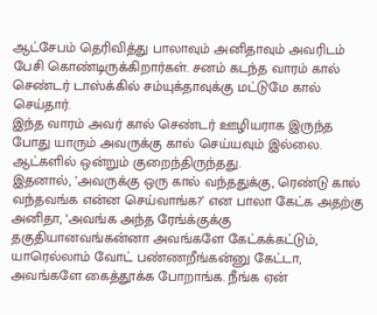ஆட்சேபம் தெரிவித்து பாலாவும் அனிதாவும் அவரிடம் பேசி கொண்டிருக்கிறார்கள். சனம் கடந்த வாரம் கால் செண்டர் டாஸ்க்கில் சம்யுக்தாவுக்கு மட்டுமே கால் செய்தார்.
இந்த வாரம் அவர் கால் செண்டர் ஊழியராக இருந்த போது யாரும் அவருக்கு கால் செய்யவும் இல்லை. ஆட்களில் ஒன்றும் குறைந்திருந்தது.
இதனால், ’அவருக்கு ஒரு கால் வந்ததுக்கு, ரெண்டு கால் வந்தவங்க என்ன செய்வாங்க?’ என பாலா கேட்க அதற்கு அனிதா, ‘அவங்க அந்த ரேங்க்குக்கு தகுதியானவங்கன்னா அவங்களே கேட்கக்கட்டும், யாரெல்லாம் வோட் பண்ணறீங்கன்னு கேட்டா, அவங்களே கைத்தூக்க போறாங்க. நீங்க ஏன்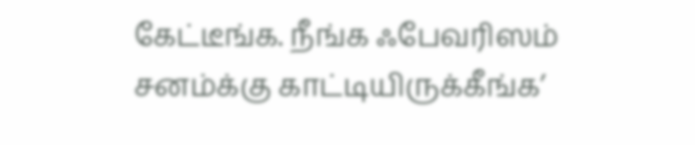கேட்டீங்க. நீங்க ஃபேவரிஸம் சனம்க்கு காட்டியிருக்கீங்க’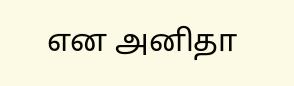என அனிதா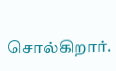சொல்கிறார்.